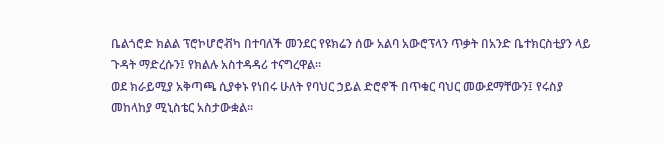ቤልጎሮድ ክልል ፕሮኮሆሮቭካ በተባለች መንደር የዩክሬን ሰው አልባ አውሮፕላን ጥቃት በአንድ ቤተክርስቲያን ላይ ጉዳት ማድረሱን፤ የክልሉ አስተዳዳሪ ተናግረዋል።
ወደ ክራይሚያ አቅጣጫ ሲያቀኑ የነበሩ ሁለት የባህር ኃይል ድሮኖች በጥቁር ባህር መውደማቸውን፤ የሩስያ መከላከያ ሚኒስቴር አስታውቋል።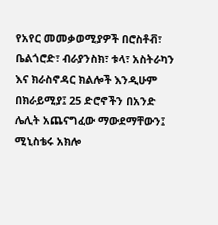የአየር መመቃወሚያዎች በሮስቶቭ፣ ቤልጎሮድ፣ ብራያንስክ፣ ቱላ፣ አስትራካን እና ክራስኖዳር ክልሎች እንዲሁም በክራይሚያ፤ 25 ድሮኖችን በአንድ ሌሊት አጨናግፈው ማውደማቸውን፤ ሚኒስቴሩ አክሎ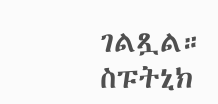ገልጿል።
ስፑትኒክ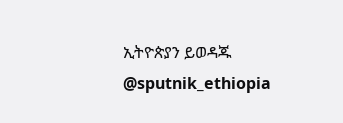ኢትዮጵያን ይወዳጁ @sputnik_ethiopia